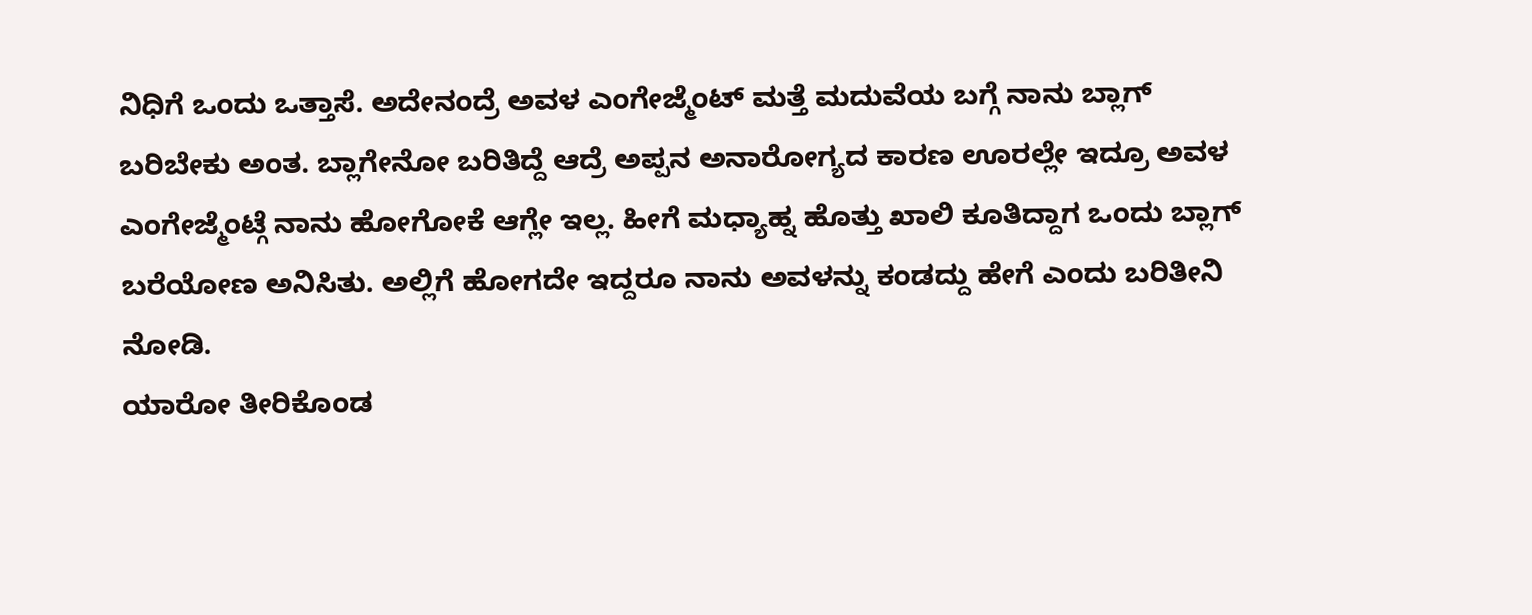ನಿಧಿಗೆ ಒಂದು ಒತ್ತಾಸೆ. ಅದೇನಂದ್ರೆ ಅವಳ ಎಂಗೇಜ್ಮೆಂಟ್ ಮತ್ತೆ ಮದುವೆಯ ಬಗ್ಗೆ ನಾನು ಬ್ಲಾಗ್ ಬರಿಬೇಕು ಅಂತ. ಬ್ಲಾಗೇನೋ ಬರಿತಿದ್ದೆ ಆದ್ರೆ ಅಪ್ಪನ ಅನಾರೋಗ್ಯದ ಕಾರಣ ಊರಲ್ಲೇ ಇದ್ರೂ ಅವಳ ಎಂಗೇಜ್ಮೆಂಟ್ಗೆ ನಾನು ಹೋಗೋಕೆ ಆಗ್ಲೇ ಇಲ್ಲ. ಹೀಗೆ ಮಧ್ಯಾಹ್ನ ಹೊತ್ತು ಖಾಲಿ ಕೂತಿದ್ದಾಗ ಒಂದು ಬ್ಲಾಗ್ ಬರೆಯೋಣ ಅನಿಸಿತು. ಅಲ್ಲಿಗೆ ಹೋಗದೇ ಇದ್ದರೂ ನಾನು ಅವಳನ್ನು ಕಂಡದ್ದು ಹೇಗೆ ಎಂದು ಬರಿತೀನಿ ನೋಡಿ.
ಯಾರೋ ತೀರಿಕೊಂಡ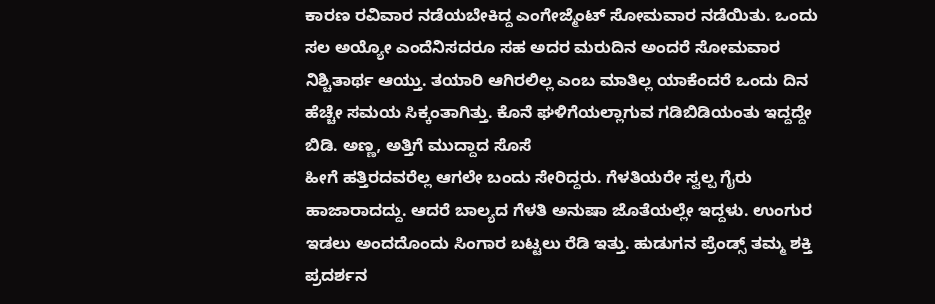ಕಾರಣ ರವಿವಾರ ನಡೆಯಬೇಕಿದ್ದ ಎಂಗೇಜ್ಮೆಂಟ್ ಸೋಮವಾರ ನಡೆಯಿತು. ಒಂದು ಸಲ ಅಯ್ಯೋ ಎಂದೆನಿಸದರೂ ಸಹ ಅದರ ಮರುದಿನ ಅಂದರೆ ಸೋಮವಾರ ನಿಶ್ಚಿತಾರ್ಥ ಆಯ್ತು. ತಯಾರಿ ಆಗಿರಲಿಲ್ಲ ಎಂಬ ಮಾತಿಲ್ಲ ಯಾಕೆಂದರೆ ಒಂದು ದಿನ ಹೆಚ್ಚೇ ಸಮಯ ಸಿಕ್ಕಂತಾಗಿತ್ತು. ಕೊನೆ ಘಳಿಗೆಯಲ್ಲಾಗುವ ಗಡಿಬಿಡಿಯಂತು ಇದ್ದದ್ದೇ ಬಿಡಿ. ಅಣ್ಣ, ಅತ್ತಿಗೆ ಮುದ್ದಾದ ಸೊಸೆ
ಹೀಗೆ ಹತ್ತಿರದವರೆಲ್ಲ ಆಗಲೇ ಬಂದು ಸೇರಿದ್ದರು. ಗೆಳತಿಯರೇ ಸ್ವಲ್ಪ ಗೈರು ಹಾಜಾರಾದದ್ದು. ಆದರೆ ಬಾಲ್ಯದ ಗೆಳತಿ ಅನುಷಾ ಜೊತೆಯಲ್ಲೇ ಇದ್ದಳು. ಉಂಗುರ ಇಡಲು ಅಂದದೊಂದು ಸಿಂಗಾರ ಬಟ್ಟಲು ರೆಡಿ ಇತ್ತು. ಹುಡುಗನ ಪ್ರೆಂಡ್ಸ್ ತಮ್ಮ ಶಕ್ತಿ ಪ್ರದರ್ಶನ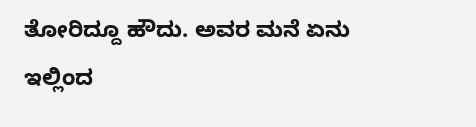ತೋರಿದ್ದೂ ಹೌದು. ಅವರ ಮನೆ ಏನು ಇಲ್ಲಿಂದ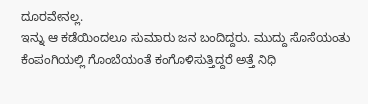ದೂರವೇನಲ್ಲ.
ಇನ್ನು ಆ ಕಡೆಯಿಂದಲೂ ಸುಮಾರು ಜನ ಬಂದಿದ್ದರು. ಮುದ್ದು ಸೊಸೆಯಂತು ಕೆಂಪಂಗಿಯಲ್ಲಿ ಗೊಂಬೆಯಂತೆ ಕಂಗೊಳಿಸುತ್ತಿದ್ದರೆ ಅತ್ತೆ ನಿಧಿ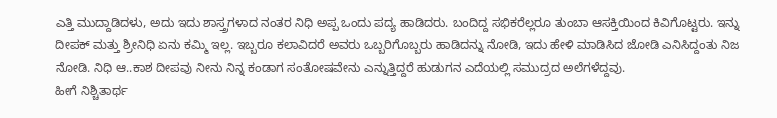ಎತ್ತಿ ಮುದ್ದಾಡಿದಳು, ಅದು ಇದು ಶಾಸ್ತ್ರಗಳಾದ ನಂತರ ನಿಧಿ ಅಪ್ಪ ಒಂದು ಪದ್ಯ ಹಾಡಿದರು. ಬಂದಿದ್ದ ಸಭಿಕರೆಲ್ಲರೂ ತುಂಬಾ ಆಸಕ್ತಿಯಿಂದ ಕಿವಿಗೊಟ್ಟರು. ಇನ್ನು ದೀಪಕ್ ಮತ್ತು ಶ್ರೀನಿಧಿ ಏನು ಕಮ್ಮಿ ಇಲ್ಲ. ಇಬ್ಬರೂ ಕಲಾವಿದರೆ ಅವರು ಒಬ್ಬರಿಗೊಬ್ಬರು ಹಾಡಿದನ್ನು ನೋಡಿ, ಇದು ಹೇಳಿ ಮಾಡಿಸಿದ ಜೋಡಿ ಎನಿಸಿದ್ದಂತು ನಿಜ ನೋಡಿ. ನಿಧಿ ಆ..ಕಾಶ ದೀಪವು ನೀನು ನಿನ್ನ ಕಂಡಾಗ ಸಂತೋಷವೇನು ಎನ್ನುತ್ತಿದ್ದರೆ ಹುಡುಗನ ಎದೆಯಲ್ಲಿ ಸಮುದ್ರದ ಅಲೆಗಳೆದ್ದವು.
ಹೀಗೆ ನಿಶ್ಚಿತಾರ್ಥ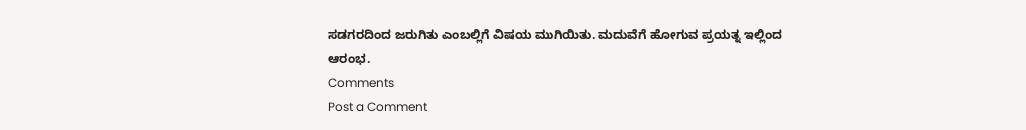ಸಡಗರದಿಂದ ಜರುಗಿತು ಎಂಬಲ್ಲಿಗೆ ವಿಷಯ ಮುಗಿಯಿತು. ಮದುವೆಗೆ ಹೋಗುವ ಪ್ರಯತ್ನ ಇಲ್ಲಿಂದ ಆರಂಭ.
Comments
Post a Comment